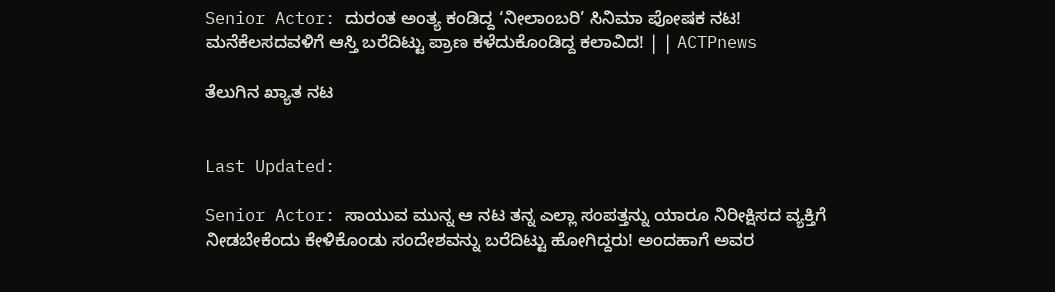Senior Actor: ದುರಂತ ಅಂತ್ಯ ಕಂಡಿದ್ದ ‘ನೀಲಾಂಬರಿ’ ಸಿನಿಮಾ ಪೋಷಕ ನಟ! ಮನೆಕೆಲಸದವಳಿಗೆ ಆಸ್ತಿ ಬರೆದಿಟ್ಟು ಪ್ರಾಣ ಕಳೆದುಕೊಂಡಿದ್ದ ಕಲಾವಿದ! | | ACTPnews

ತೆಲುಗಿನ ಖ್ಯಾತ ನಟ


Last Updated:

Senior Actor: ಸಾಯುವ ಮುನ್ನ ಆ ನಟ ತನ್ನ ಎಲ್ಲಾ ಸಂಪತ್ತನ್ನು ಯಾರೂ ನಿರೀಕ್ಷಿಸದ ವ್ಯಕ್ತಿಗೆ ನೀಡಬೇಕೆಂದು ಕೇಳಿಕೊಂಡು ಸಂದೇಶವನ್ನು ಬರೆದಿಟ್ಟು ಹೋಗಿದ್ದರು! ಅಂದಹಾಗೆ ಅವರ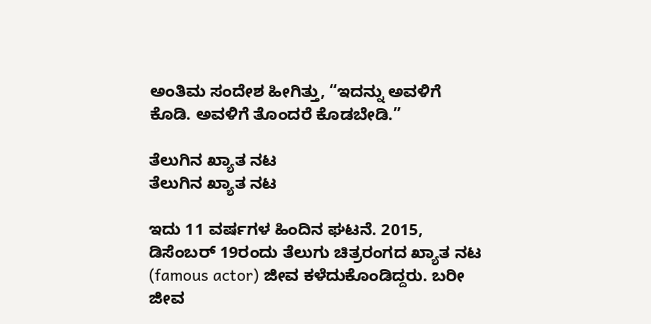ಅಂತಿಮ ಸಂದೇಶ ಹೀಗಿತ್ತು, “ಇದನ್ನು ಅವಳಿಗೆ ಕೊಡಿ. ಅವಳಿಗೆ ತೊಂದರೆ ಕೊಡಬೇಡಿ.”

ತೆಲುಗಿನ ಖ್ಯಾತ ನಟ
ತೆಲುಗಿನ ಖ್ಯಾತ ನಟ

ಇದು 11 ವರ್ಷಗಳ ಹಿಂದಿನ ಘಟನೆ. 2015, ಡಿಸೆಂಬರ್ 19ರಂದು ತೆಲುಗು ಚಿತ್ರರಂಗದ ಖ್ಯಾತ ನಟ (famous actor) ಜೀವ ಕಳೆದುಕೊಂಡಿದ್ದರು. ಬರೀ ಜೀವ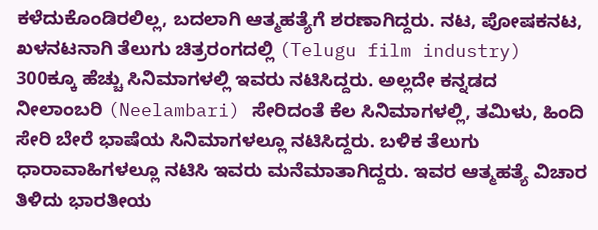ಕಳೆದುಕೊಂಡಿರಲಿಲ್ಲ, ಬದಲಾಗಿ ಆತ್ಮಹತ್ಯೆಗೆ ಶರಣಾಗಿದ್ದರು. ನಟ, ಪೋಷಕನಟ, ಖಳನಟನಾಗಿ ತೆಲುಗು ಚಿತ್ರರಂಗದಲ್ಲಿ (Telugu film industry) 300ಕ್ಕೂ ಹೆಚ್ಚು ಸಿನಿಮಾಗಳಲ್ಲಿ ಇವರು ನಟಿಸಿದ್ದರು. ಅಲ್ಲದೇ ಕನ್ನಡದ ನೀಲಾಂಬರಿ (Neelambari) ಸೇರಿದಂತೆ ಕೆಲ ಸಿನಿಮಾಗಳಲ್ಲಿ, ತಮಿಳು, ಹಿಂದಿ ಸೇರಿ ಬೇರೆ ಭಾಷೆಯ ಸಿನಿಮಾಗಳಲ್ಲೂ ನಟಿಸಿದ್ದರು. ಬಳಿಕ ತೆಲುಗು ಧಾರಾವಾಹಿಗಳಲ್ಲೂ ನಟಿಸಿ ಇವರು ಮನೆಮಾತಾಗಿದ್ದರು. ಇವರ ಆತ್ಮಹತ್ಯೆ ವಿಚಾರ ತಿಳಿದು ಭಾರತೀಯ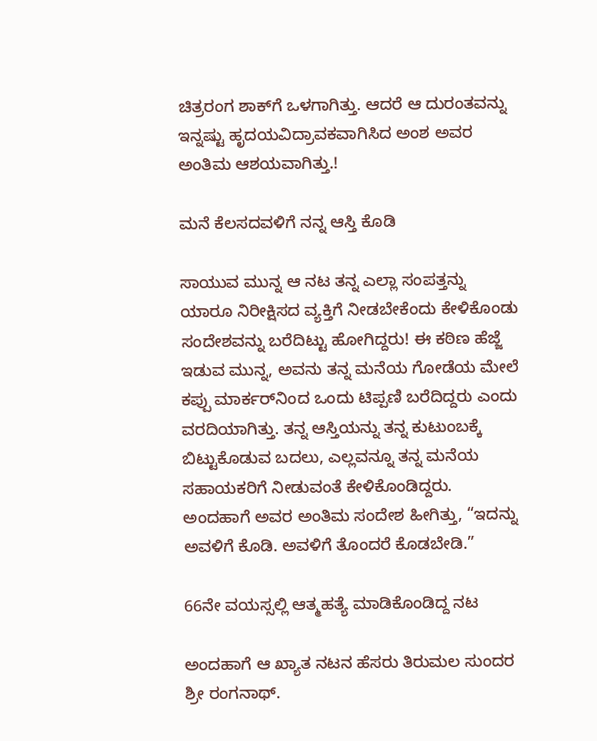ಚಿತ್ರರಂಗ ಶಾಕ್‌ಗೆ ಒಳಗಾಗಿತ್ತು. ಆದರೆ ಆ ದುರಂತವನ್ನು ಇನ್ನಷ್ಟು ಹೃದಯವಿದ್ರಾವಕವಾಗಿಸಿದ ಅಂಶ ಅವರ ಅಂತಿಮ ಆಶಯವಾಗಿತ್ತು.!

ಮನೆ ಕೆಲಸದವಳಿಗೆ ನನ್ನ ಆಸ್ತಿ ಕೊಡಿ

ಸಾಯುವ ಮುನ್ನ ಆ ನಟ ತನ್ನ ಎಲ್ಲಾ ಸಂಪತ್ತನ್ನು ಯಾರೂ ನಿರೀಕ್ಷಿಸದ ವ್ಯಕ್ತಿಗೆ ನೀಡಬೇಕೆಂದು ಕೇಳಿಕೊಂಡು ಸಂದೇಶವನ್ನು ಬರೆದಿಟ್ಟು ಹೋಗಿದ್ದರು! ಈ ಕಠಿಣ ಹೆಜ್ಜೆ ಇಡುವ ಮುನ್ನ, ಅವನು ತನ್ನ ಮನೆಯ ಗೋಡೆಯ ಮೇಲೆ ಕಪ್ಪು ಮಾರ್ಕರ್‌ನಿಂದ ಒಂದು ಟಿಪ್ಪಣಿ ಬರೆದಿದ್ದರು ಎಂದು ವರದಿಯಾಗಿತ್ತು. ತನ್ನ ಆಸ್ತಿಯನ್ನು ತನ್ನ ಕುಟುಂಬಕ್ಕೆ ಬಿಟ್ಟುಕೊಡುವ ಬದಲು, ಎಲ್ಲವನ್ನೂ ತನ್ನ ಮನೆಯ ಸಹಾಯಕರಿಗೆ ನೀಡುವಂತೆ ಕೇಳಿಕೊಂಡಿದ್ದರು. ಅಂದಹಾಗೆ ಅವರ ಅಂತಿಮ ಸಂದೇಶ ಹೀಗಿತ್ತು, “ಇದನ್ನು ಅವಳಿಗೆ ಕೊಡಿ. ಅವಳಿಗೆ ತೊಂದರೆ ಕೊಡಬೇಡಿ.”

66ನೇ ವಯಸ್ಸಲ್ಲಿ ಆತ್ಮಹತ್ಯೆ ಮಾಡಿಕೊಂಡಿದ್ದ ನಟ

ಅಂದಹಾಗೆ ಆ ಖ್ಯಾತ ನಟನ ಹೆಸರು ತಿರುಮಲ ಸುಂದರ ಶ್ರೀ ರಂಗನಾಥ್.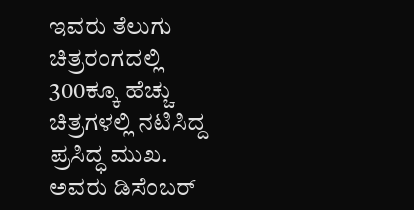ಇವರು ತೆಲುಗು ಚಿತ್ರರಂಗದಲ್ಲಿ 300ಕ್ಕೂ ಹೆಚ್ಚು ಚಿತ್ರಗಳಲ್ಲಿ ನಟಿಸಿದ್ದ ಪ್ರಸಿದ್ಧ ಮುಖ. ಅವರು ಡಿಸೆಂಬರ್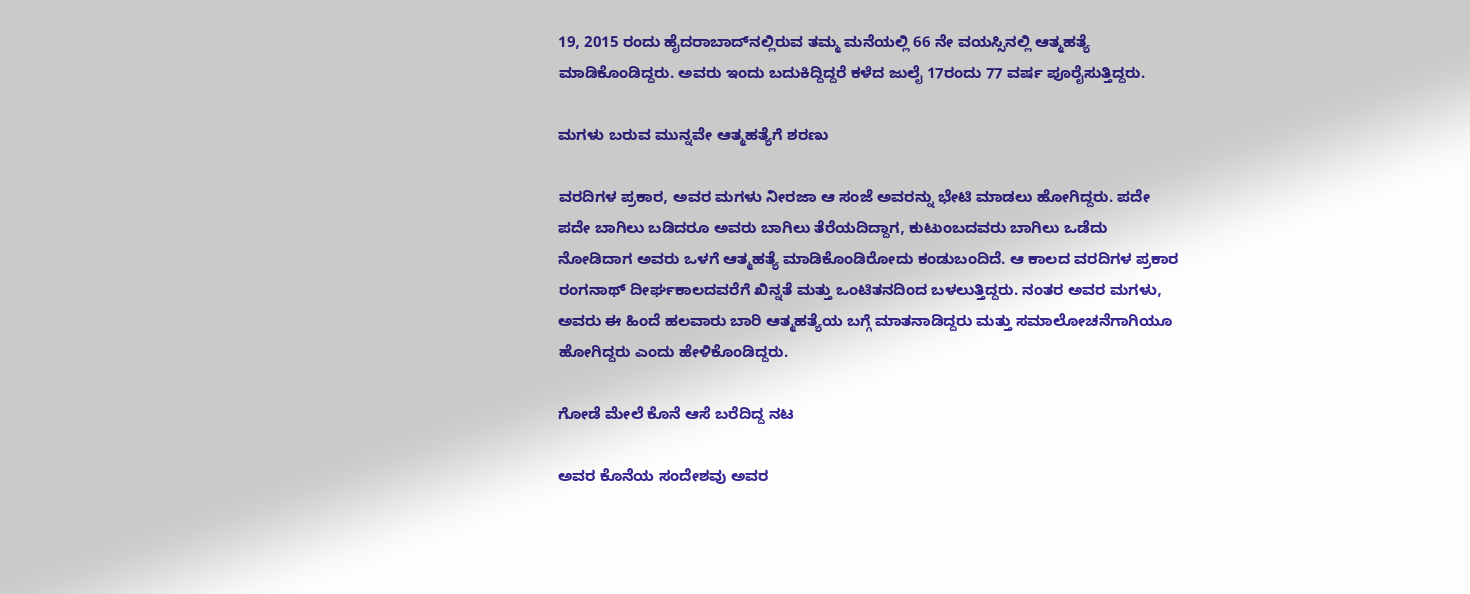19, 2015 ರಂದು ಹೈದರಾಬಾದ್‌ನಲ್ಲಿರುವ ತಮ್ಮ ಮನೆಯಲ್ಲಿ 66 ನೇ ವಯಸ್ಸಿನಲ್ಲಿ ಆತ್ಮಹತ್ಯೆ ಮಾಡಿಕೊಂಡಿದ್ದರು. ಅವರು ಇಂದು ಬದುಕಿದ್ದಿದ್ದರೆ ಕಳೆದ ಜುಲೈ 17ರಂದು 77 ವರ್ಷ ಪೂರೈಸುತ್ತಿದ್ದರು.

ಮಗಳು ಬರುವ ಮುನ್ನವೇ ಆತ್ಮಹತ್ಯೆಗೆ ಶರಣು

ವರದಿಗಳ ಪ್ರಕಾರ, ಅವರ ಮಗಳು ನೀರಜಾ ಆ ಸಂಜೆ ಅವರನ್ನು ಭೇಟಿ ಮಾಡಲು ಹೋಗಿದ್ದರು. ಪದೇ ಪದೇ ಬಾಗಿಲು ಬಡಿದರೂ ಅವರು ಬಾಗಿಲು ತೆರೆಯದಿದ್ದಾಗ, ಕುಟುಂಬದವರು ಬಾಗಿಲು ಒಡೆದು ನೋಡಿದಾಗ ಅವರು ಒಳಗೆ ಆತ್ಮಹತ್ಯೆ ಮಾಡಿಕೊಂಡಿರೋದು ಕಂಡುಬಂದಿದೆ. ಆ ಕಾಲದ ವರದಿಗಳ ಪ್ರಕಾರ ರಂಗನಾಥ್ ದೀರ್ಘಕಾಲದವರೆಗೆ ಖಿನ್ನತೆ ಮತ್ತು ಒಂಟಿತನದಿಂದ ಬಳಲುತ್ತಿದ್ದರು. ನಂತರ ಅವರ ಮಗಳು, ಅವರು ಈ ಹಿಂದೆ ಹಲವಾರು ಬಾರಿ ಆತ್ಮಹತ್ಯೆಯ ಬಗ್ಗೆ ಮಾತನಾಡಿದ್ದರು ಮತ್ತು ಸಮಾಲೋಚನೆಗಾಗಿಯೂ ಹೋಗಿದ್ದರು ಎಂದು ಹೇಳಿಕೊಂಡಿದ್ದರು.

ಗೋಡೆ ಮೇಲೆ ಕೊನೆ ಆಸೆ ಬರೆದಿದ್ದ ನಟ

ಅವರ ಕೊನೆಯ ಸಂದೇಶವು ಅವರ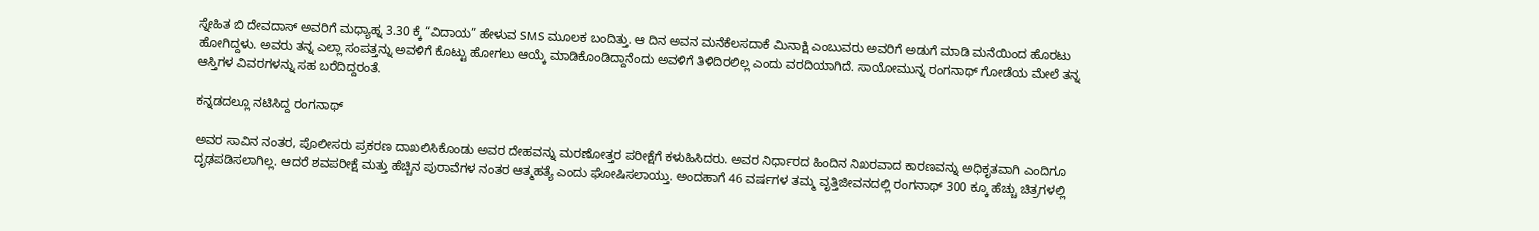ಸ್ನೇಹಿತ ಬಿ ದೇವದಾಸ್ ಅವರಿಗೆ ಮಧ್ಯಾಹ್ನ 3.30 ಕ್ಕೆ “ವಿದಾಯ” ಹೇಳುವ SMS ಮೂಲಕ ಬಂದಿತ್ತು. ಆ ದಿನ ಅವನ ಮನೆಕೆಲಸದಾಕೆ ಮಿನಾಕ್ಷಿ ಎಂಬುವರು ಅವರಿಗೆ ಅಡುಗೆ ಮಾಡಿ ಮನೆಯಿಂದ ಹೊರಟು ಹೋಗಿದ್ದಳು. ಅವರು ತನ್ನ ಎಲ್ಲಾ ಸಂಪತ್ತನ್ನು ಅವಳಿಗೆ ಕೊಟ್ಟು ಹೋಗಲು ಆಯ್ಕೆ ಮಾಡಿಕೊಂಡಿದ್ದಾನೆಂದು ಅವಳಿಗೆ ತಿಳಿದಿರಲಿಲ್ಲ ಎಂದು ವರದಿಯಾಗಿದೆ. ಸಾಯೋಮುನ್ನ ರಂಗನಾಥ್ ಗೋಡೆಯ ಮೇಲೆ ತನ್ನ ಆಸ್ತಿಗಳ ವಿವರಗಳನ್ನು ಸಹ ಬರೆದಿದ್ದರಂತೆ.

ಕನ್ನಡದಲ್ಲೂ ನಟಿಸಿದ್ದ ರಂಗನಾಥ್

ಅವರ ಸಾವಿನ ನಂತರ, ಪೊಲೀಸರು ಪ್ರಕರಣ ದಾಖಲಿಸಿಕೊಂಡು ಅವರ ದೇಹವನ್ನು ಮರಣೋತ್ತರ ಪರೀಕ್ಷೆಗೆ ಕಳುಹಿಸಿದರು. ಅವರ ನಿರ್ಧಾರದ ಹಿಂದಿನ ನಿಖರವಾದ ಕಾರಣವನ್ನು ಅಧಿಕೃತವಾಗಿ ಎಂದಿಗೂ ದೃಢಪಡಿಸಲಾಗಿಲ್ಲ. ಆದರೆ ಶವಪರೀಕ್ಷೆ ಮತ್ತು ಹೆಚ್ಚಿನ ಪುರಾವೆಗಳ ನಂತರ ಆತ್ಮಹತ್ಯೆ ಎಂದು ಘೋಷಿಸಲಾಯ್ತು. ಅಂದಹಾಗೆ 46 ವರ್ಷಗಳ ತಮ್ಮ ವೃತ್ತಿಜೀವನದಲ್ಲಿ ರಂಗನಾಥ್ 300 ಕ್ಕೂ ಹೆಚ್ಚು ಚಿತ್ರಗಳಲ್ಲಿ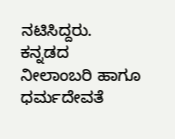ನಟಿಸಿದ್ದರು. ಕನ್ನಡದ ನೀಲಾಂಬರಿ ಹಾಗೂ ಧರ್ಮದೇವತೆ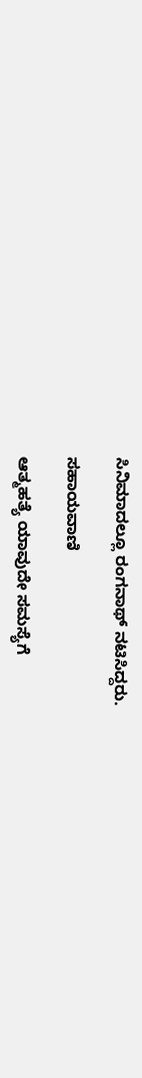ಸಿನಿಮಾದಲ್ಲೂ ರಂಗನಾಥ್ ನಟಿಸಿದ್ದರು.

ಸಹಾಯವಾಣಿ

ಆತ್ಮಹತ್ಯೆ ಯಾವುದೇ ಸಮಸ್ಯೆಗೆ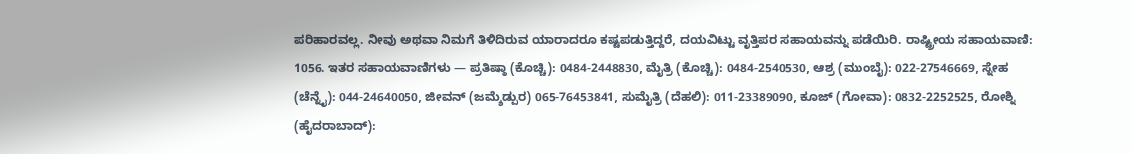ಪರಿಹಾರವಲ್ಲ. ನೀವು ಅಥವಾ ನಿಮಗೆ ತಿಳಿದಿರುವ ಯಾರಾದರೂ ಕಷ್ಟಪಡುತ್ತಿದ್ದರೆ, ದಯವಿಟ್ಟು ವೃತ್ತಿಪರ ಸಹಾಯವನ್ನು ಪಡೆಯಿರಿ. ರಾಷ್ಟ್ರೀಯ ಸಹಾಯವಾಣಿ: 1056. ಇತರ ಸಹಾಯವಾಣಿಗಳು — ಪ್ರತಿಷ್ಠಾ (ಕೊಚ್ಚಿ): 0484-2448830, ಮೈತ್ರಿ (ಕೊಚ್ಚಿ): 0484-2540530, ಆಶ್ರ (ಮುಂಬೈ): 022-27546669, ಸ್ನೇಹ (ಚೆನ್ನೈ): 044-24640050, ಜೀವನ್ (ಜಮ್ಶೆಡ್ಪುರ) 065-76453841, ಸುಮೈತ್ರಿ (ದೆಹಲಿ): 011-23389090, ಕೂಜ್ (ಗೋವಾ): 0832-2252525, ರೋಶ್ನಿ (ಹೈದರಾಬಾದ್):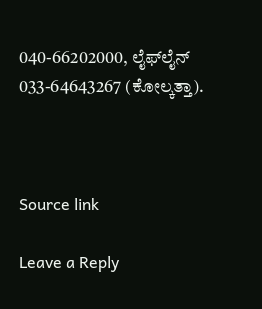040-66202000, ಲೈಫ್‌ಲೈನ್ 033-64643267 (ಕೋಲ್ಕತ್ತಾ).



Source link

Leave a Reply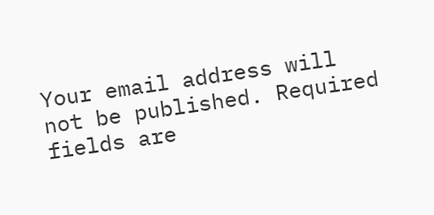Your email address will not be published. Required fields are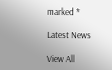marked *

Latest News

View All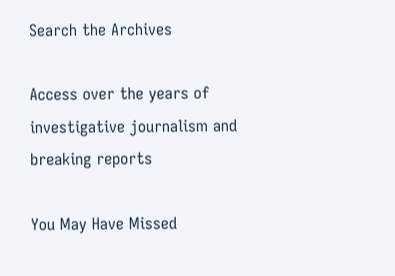Search the Archives

Access over the years of investigative journalism and breaking reports

You May Have Missed